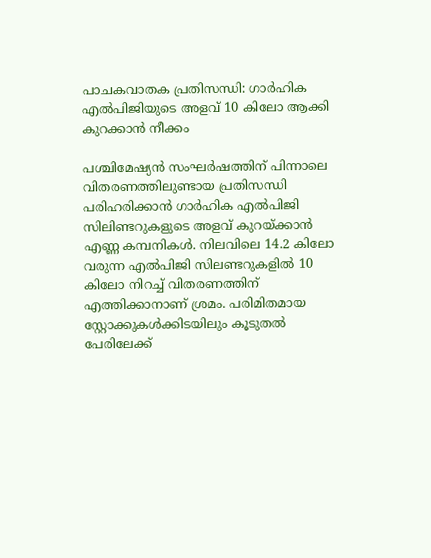പാചകവാതക പ്രതിസന്ധി: ഗാര്‍ഹിക എല്‍പിജിയുടെ അളവ് 10 കിലോ ആക്കി കുറക്കാൻ നീക്കം

പശ്ചിമേഷ്യന്‍ സംഘര്‍ഷത്തിന് പിന്നാലെ വിതരണത്തിലുണ്ടായ പ്രതിസന്ധി പരിഹരിക്കാന്‍ ഗാര്‍ഹിക എല്‍പിജി സിലിണ്ടറുകളുടെ അളവ് കുറയ്ക്കാന്‍ എണ്ണ കമ്പനികള്‍. നിലവിലെ 14.2 കിലോ വരുന്ന എല്‍പിജി സിലണ്ടറുകളില്‍ 10 കിലോ നിറച്ച് വിതരണത്തിന് എത്തിക്കാനാണ് ശ്രമം. പരിമിതമായ സ്റ്റോക്കുകള്‍ക്കിടയിലും കൂടുതല്‍ പേരിലേക്ക്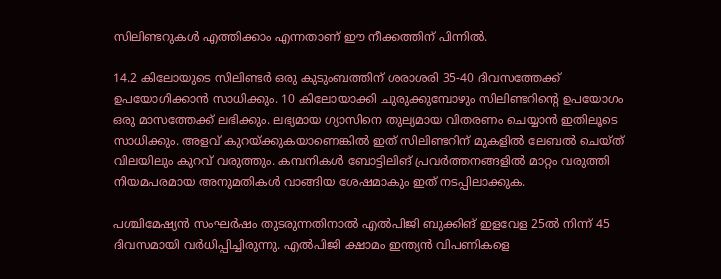സിലിണ്ടറുകള്‍ എത്തിക്കാം എന്നതാണ് ഈ നീക്കത്തിന് പിന്നില്‍.

14.2 കിലോയുടെ സിലിണ്ടര്‍ ഒരു കുടുംബത്തിന് ശരാശരി 35-40 ദിവസത്തേക്ക് ഉപയോഗിക്കാന്‍ സാധിക്കും. 10 കിലോയാക്കി ചുരുക്കുമ്പോഴും സിലിണ്ടറിന്‍റെ ഉപയോഗം ഒരു മാസത്തേക്ക് ലഭിക്കും. ലഭ്യമായ ഗ്യാസിനെ തുല്യമായ വിതരണം ചെയ്യാന്‍ ഇതിലൂടെ സാധിക്കും. അളവ് കുറയ്ക്കുകയാണെങ്കില്‍ ഇത് സിലിണ്ടറിന് മുകളില്‍ ലേബല്‍ ചെയ്ത് വിലയിലും കുറവ് വരുത്തും. കമ്പനികള്‍ ബോട്ടിലിങ് പ്രവര്‍ത്തനങ്ങളില്‍ മാറ്റം വരുത്തി നിയമപരമായ അനുമതികള്‍ വാങ്ങിയ ശേഷമാകും ഇത് നടപ്പിലാക്കുക.

പശ്ചിമേഷ്യൻ സംഘർഷം തുടരുന്നതിനാൽ എൽപിജി ബുക്കിങ് ഇളവേള 25ൽ നിന്ന് 45 ദിവസമായി വർധിപ്പിച്ചിരുന്നു. എൽപിജി ക്ഷാമം ഇന്ത്യൻ വിപണികളെ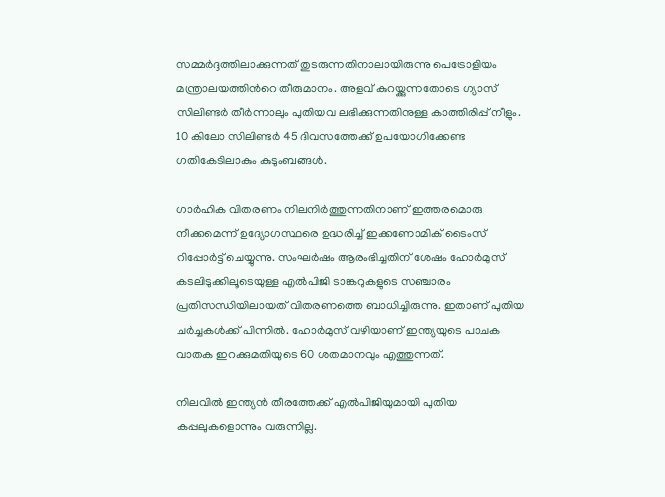സമ്മർദ്ദത്തിലാക്കുന്നത് തുടരുന്നതിനാലായിരുന്നു പെട്രോളിയം മന്ത്രാലയത്തിന്‍റെ തീരുമാനം. അളവ് കുറയ്ക്കുന്നതോടെ ഗ്യാസ് സിലിണ്ടര്‍ തീര്‍ന്നാലും പുതിയവ ലഭിക്കുന്നതിനുള്ള കാത്തിരിപ്പ് നീളും. 10 കിലോ സിലിണ്ടര്‍ 45 ദിവസത്തേക്ക് ഉപയോഗിക്കേണ്ട ഗതികേടിലാകും കുടുംബങ്ങള്‍.

ഗാര്‍ഹിക വിതരണം നിലനിര്‍ത്തുന്നതിനാണ് ഇത്തരമൊരു നീക്കമെന്ന് ഉദ്യോഗസ്ഥരെ ഉദ്ധരിച്ച് ഇക്കണോമിക് ടൈംസ് റിപ്പോര്‍ട്ട് ചെയ്യുന്നു. സംഘര്‍ഷം ആരംഭിച്ചതിന് ശേഷം ഹോര്‍മുസ് കടലിടുക്കിലൂടെയുള്ള എല്‍പിജി ടാങ്കറുകളുടെ സഞ്ചാരം പ്രതിസന്ധിയിലായത് വിതരണത്തെ ബാധിച്ചിരുന്നു. ഇതാണ് പുതിയ ചര്‍ച്ചകള്‍ക്ക് പിന്നില്‍. ഹോര്‍മുസ് വഴിയാണ് ഇന്ത്യയുടെ പാചക വാതക ഇറക്കുമതിയുടെ 60 ശതമാനവും എത്തുന്നത്.

നിലവില്‍ ഇന്ത്യന്‍ തീരത്തേക്ക് എല്‍പിജിയുമായി പുതിയ കപ്പലുകളൊന്നും വരുന്നില്ല.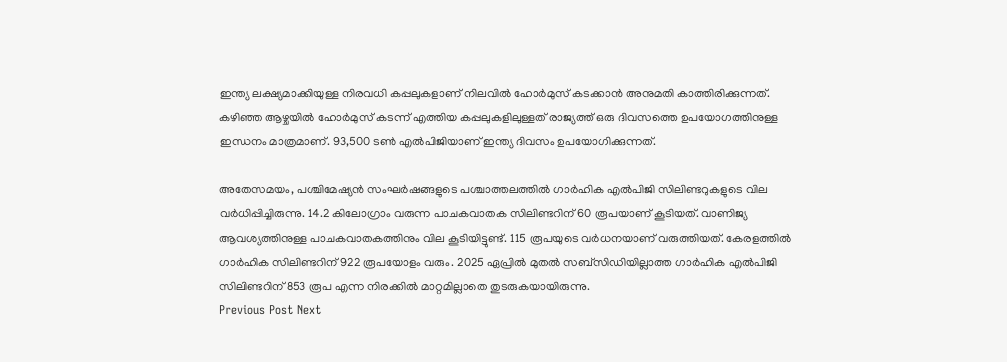ഇന്ത്യ ലക്ഷ്യമാക്കിയുള്ള നിരവധി കപ്പലുകളാണ് നിലവില്‍ ഹോര്‍മുസ് കടക്കാന്‍ അനുമതി കാത്തിരിക്കുന്നത്. കഴിഞ്ഞ ആഴ്ചയില്‍ ഹോര്‍മുസ് കടന്ന് എത്തിയ കപ്പലുകളിലുള്ളത് രാജ്യത്ത് ഒരു ദിവസത്തെ ഉപയോഗത്തിനുള്ള ഇന്ധനം മാത്രമാണ്. 93,500 ടണ്‍ എല്‍പിജിയാണ് ഇന്ത്യ ദിവസം ഉപയോഗിക്കുന്നത്.

അതേസമയം, പശ്ചിമേഷ്യന്‍ സംഘര്‍ഷങ്ങളുടെ പശ്ചാത്തലത്തില്‍ ഗാർഹിക എൽപിജി സിലിണ്ടറുകളുടെ വില വർധിപ്പിച്ചിരുന്നു. 14.2 കിലോഗ്രാം വരുന്ന പാചകവാതക സിലിണ്ടറിന് 60 രൂപയാണ് കൂടിയത്. വാണിജ്യ ആവശ്യത്തിനുള്ള പാചകവാതകത്തിനും വില കൂടിയിട്ടുണ്ട്. 115 രൂപയുടെ വർധനയാണ് വരുത്തിയത്‌. കേരളത്തിൽ ഗാർഹിക സിലിണ്ടറിന് 922 രൂപയോളം വരും. 2025 ഏപ്രിൽ മുതൽ സബ്‌സിഡിയില്ലാത്ത ഗാർഹിക എൽപിജി സിലിണ്ടറിന് 853 രൂപ എന്ന നിരക്കിൽ മാറ്റമില്ലാതെ തുടരുകയായിരുന്നു.
Previous Post Next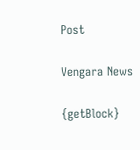Post

Vengara News

{getBlock}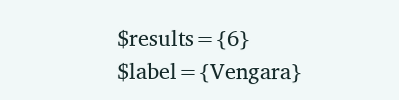$results={6} $label={Vengara}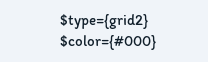$type={grid2} $color={#000}